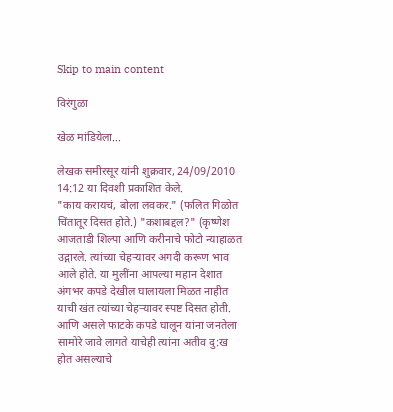Skip to main content

विरंगुळा

खेळ मांडियेला...

लेखक समीरसूर यांनी शुक्रवार, 24/09/2010 14:12 या दिवशी प्रकाशित केले.
"काय करायचं, बोला लवकर." (फलित गिळोत चिंतातूर दिसत होते.) "कशाबद्दल?" (कृष्णेश आजताडी शिल्पा आणि करीनाचे फोटो न्याहाळत उद्गारले. त्यांच्या चेहर्‍यावर अगदी करूण भाव आले होते. या मुलींना आपल्या महान देशात अंगभर कपडे देखील घालायला मिळत नाहीत याची खंत त्यांच्या चेहर्‍यावर स्पष्ट दिसत होती. आणि असले फाटके कपडे घालून यांना जनतेला सामोरे जावे लागते याचेही त्यांना अतीव दु:ख होत असल्याचे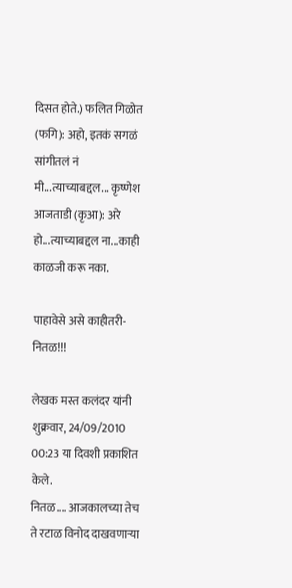दिसत होते.) फलित गिळोत (फगि): अहो, इतकं सगळं सांगीतलं नं मी...त्याच्याबद्दल... कृष्णेश आजताडी (कृआ): अरे हो...त्याच्याबद्दल ना...काही काळजी करू नका.

पाहावेसे असे काहीतरी- नितळ!!!

लेखक मस्त कलंदर यांनी शुक्रवार, 24/09/2010 00:23 या दिवशी प्रकाशित केले.
नितळ.... आजकालच्या तेच ते रटाळ विनोद दाखवणार्‍या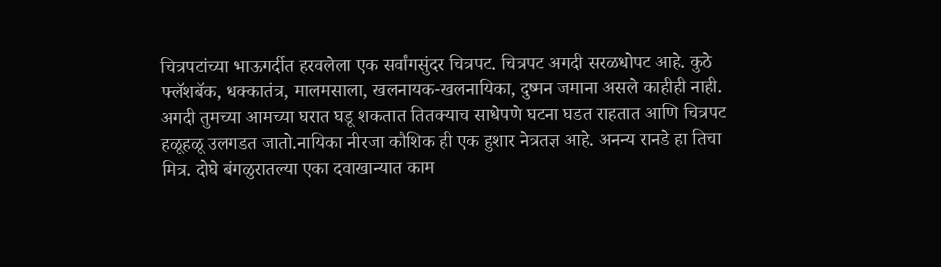चित्रपटांच्या भाऊगर्दीत हरवलेला एक सर्वांगसुंदर चित्रपट. चित्रपट अगदी सरळधोपट आहे. कुठे फ्लॅशबॅक, धक्कातंत्र, मालमसाला, खलनायक-खलनायिका, दुष्मन जमाना असले काहीही नाही. अगदी तुमच्या आमच्या घरात घडू शकतात तितक्याच साधेपणे घटना घडत राहतात आणि चित्रपट हळूहळू उलगडत जातो.नायिका नीरजा कौशिक ही एक हुशार नेत्रतज्ञ आहे. अनन्य रानडे हा तिचा मित्र. दोघे बंगळुरातल्या एका दवाखान्यात काम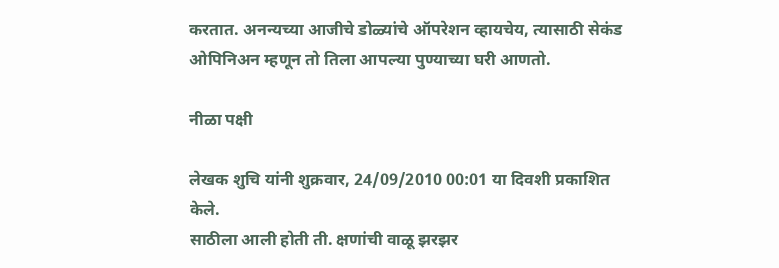करतात. अनन्यच्या आजीचे डोळ्यांचे ऑपरेशन व्हायचेय, त्यासाठी सेकंड ओपिनिअन म्हणून तो तिला आपल्या पुण्याच्या घरी आणतो.

नीळा पक्षी

लेखक शुचि यांनी शुक्रवार, 24/09/2010 00:01 या दिवशी प्रकाशित केले.
साठीला आली होती ती. क्षणांची वाळू झरझर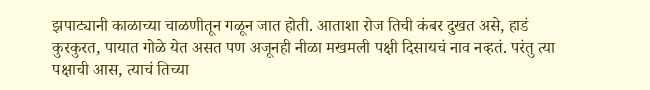झपाट्यानी काळाच्या चाळणीतून गळून जात होती. आताशा रोज तिची कंबर दुखत असे, हाडं कुरकुरत, पायात गोळे येत असत पण अजूनही नीळा मखमली पक्षी दिसायचं नाव नव्हतं. परंतु त्या पक्षाची आस, त्याचं तिच्या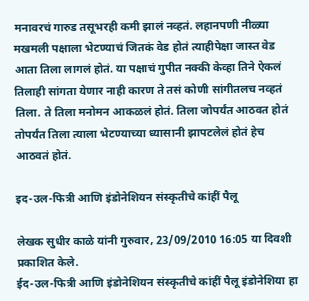मनावरचं गारुड तसूभरही कमी झालं नव्हतं. लहानपणी नीळ्या मखमली पक्षाला भेटण्याचं जितकं वेड होतं त्याहीपेक्षा जास्त वेड आता तिला लागलं होतं. या पक्षाचं गुपीत नक्की केव्हा तिने ऐकलं तिलाही सांगता येणार नाही कारण ते तसं कोणी सांगीतलच नव्हतं तिला. ते तिला मनोमन आकळलं होतं. तिला जोपर्यंत आठवत होतं तोपर्यंत तिला त्याला भेटण्याच्या ध्यासानी झापटलेलं होतं हेच आठवतं होतं.

इद-उल-फित्री आणि इंडोनेशियन संस्कृतीचे कांहीं पैलू

लेखक सुधीर काळे यांनी गुरुवार, 23/09/2010 16:05 या दिवशी प्रकाशित केले.
ईद-उल-फित्री आणि इंडोनेशियन संस्कृतीचे कांहीं पैलू इंडोनेशिया हा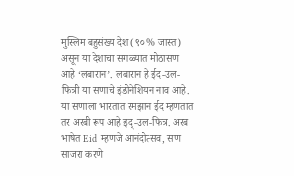मुस्लिम बहुसंख्य देश (९०% जास्त) असून या देशाचा सगळ्यात मोठासण आहे ‘लबारान’. लबारान हे ईद-उल-फित्री या सणाचे इंडोनेशियन नाव आहे. या सणाला भारतात रमझान ईद म्हणतात तर अरबी रूप आहे इद्-उल-फित्र. अरब भाषेत Eid म्हणजे आनंदोत्सव, सण साजरा करणे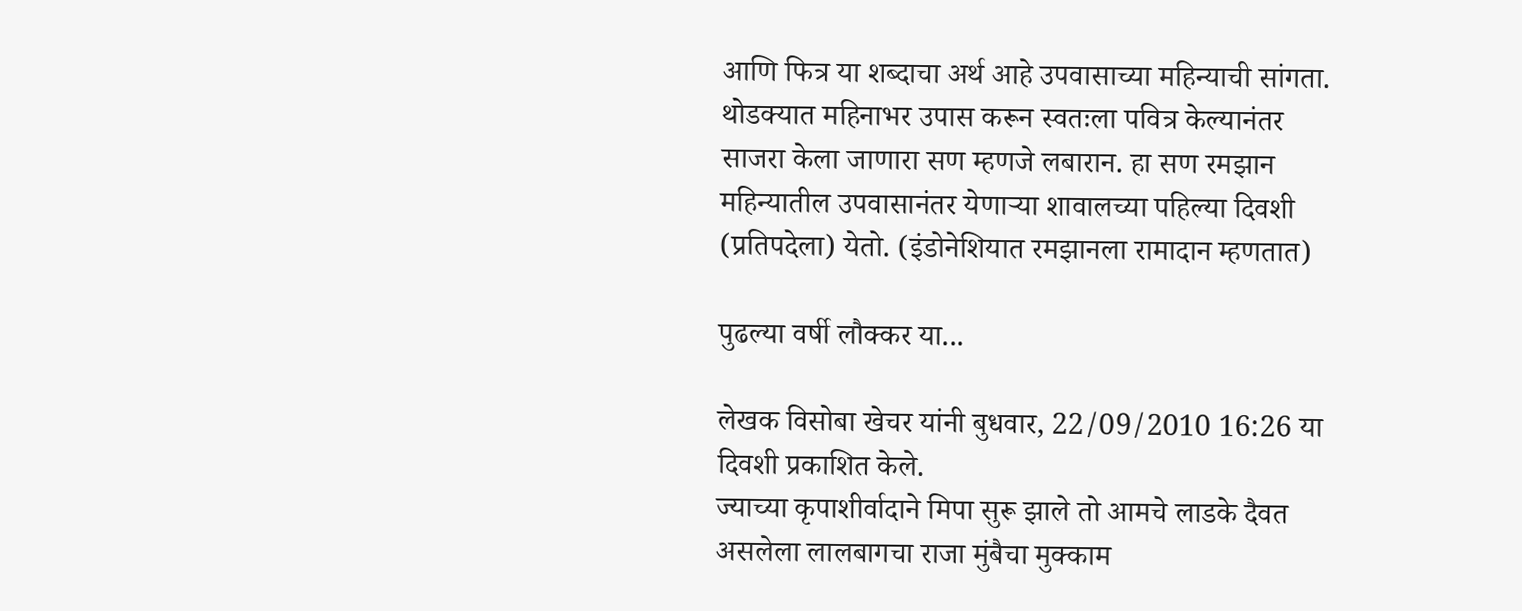आणि फित्र या शब्दाचा अर्थ आहे उपवासाच्या महिन्याची सांगता. थोडक्यात महिनाभर उपास करून स्वतःला पवित्र केल्यानंतर साजरा केला जाणारा सण म्हणजे लबारान. हा सण रमझान महिन्यातील उपवासानंतर येणार्‍या शावालच्या पहिल्या दिवशी (प्रतिपदेला) येतो. (इंडोनेशियात रमझानला रामादान म्हणतात)

पुढल्या वर्षी लौक्कर या...

लेखक विसोबा खेचर यांनी बुधवार, 22/09/2010 16:26 या दिवशी प्रकाशित केले.
ज्याच्या कृपाशीर्वादाने मिपा सुरू झाले तो आमचे लाडके दैवत असलेला लालबागचा राजा मुंबैचा मुक्काम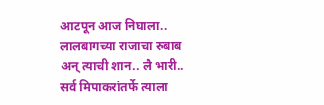आटपून आज निघाला.. लालबागच्या राजाचा रुबाब अन् त्याची शान.. लै भारी.. सर्व मिपाकरांतर्फे त्याला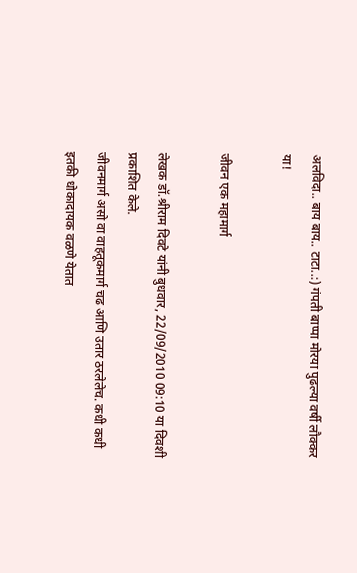अलविदा.. बाय बाय.. टाटा..:) गंपती बाप्पा मोरया पुढल्या वर्षी लौक्कर या!

जीवन एक महामार्ग

लेखक डॉ.श्रीराम दिवटे यांनी बुधवार, 22/09/2010 09:10 या दिवशी प्रकाशित केले.
जीवनमार्ग असो वा वाहतूकमार्ग चढ आणि उतार ठरलेलेच. कधी कधी इतकी धोकादायक वळणे येतात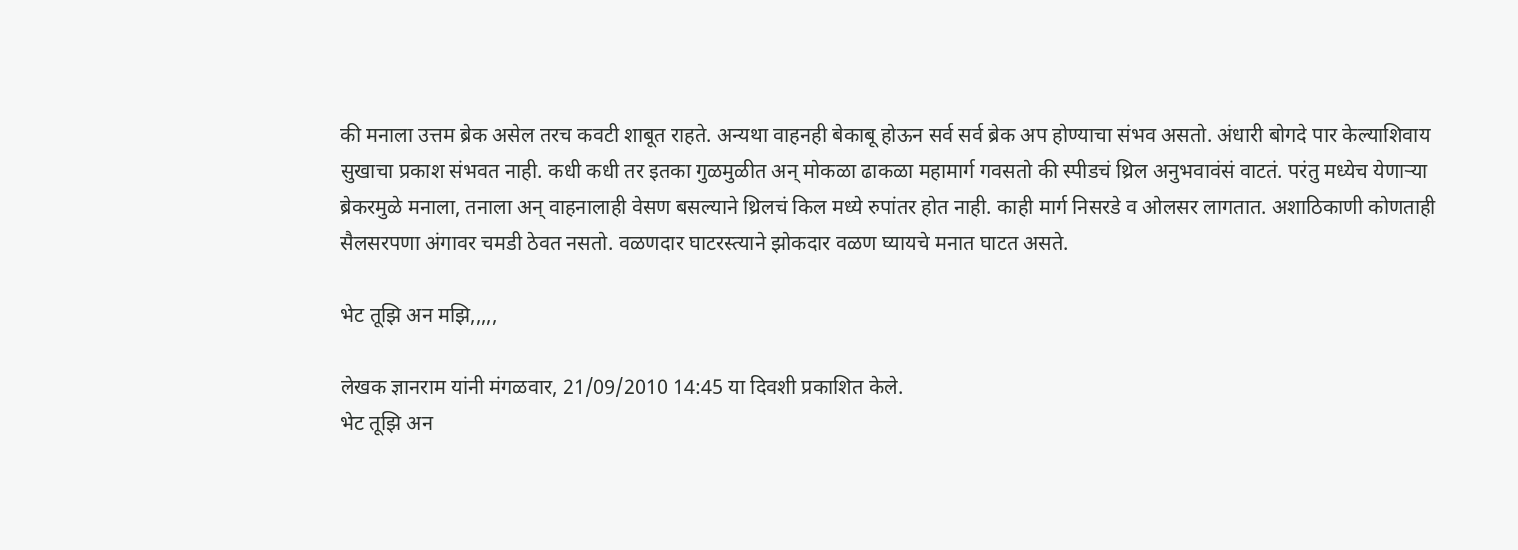की मनाला उत्तम ब्रेक असेल तरच कवटी शाबूत राहते. अन्यथा वाहनही बेकाबू होऊन सर्व सर्व ब्रेक अप होण्याचा संभव असतो. अंधारी बोगदे पार केल्याशिवाय सुखाचा प्रकाश संभवत नाही. कधी कधी तर इतका गुळमुळीत अन् मोकळा ढाकळा महामार्ग गवसतो की स्पीडचं थ्रिल अनुभवावंसं वाटतं. परंतु मध्येच येणाऱ्‍या ब्रेकरमुळे मनाला, तनाला अन् वाहनालाही वेसण बसल्याने थ्रिलचं किल मध्ये रुपांतर होत नाही. काही मार्ग निसरडे व ओलसर लागतात. अशाठिकाणी कोणताही सैलसरपणा अंगावर चमडी ठेवत नसतो. वळणदार घाटरस्त्याने झोकदार वळण घ्यायचे मनात घाटत असते.

भेट तूझि अन मझि,,,,,

लेखक ज्ञानराम यांनी मंगळवार, 21/09/2010 14:45 या दिवशी प्रकाशित केले.
भेट तूझि अन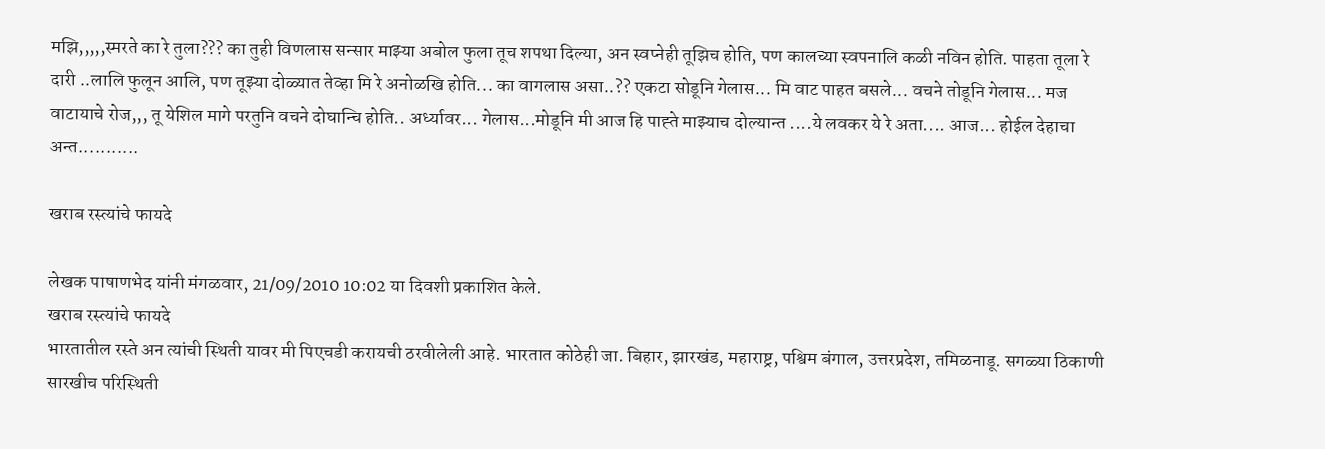मझि,,,,,स्मरते का रे तुला??? का तुही विणलास सन्सार माझ्या अबोल फुला तूच शपथा दिल्या, अन स्वप्नेही तूझिच होति, पण कालच्या स्वपनालि कळी नविन होति. पाहता तूला रे दारी ..लालि फुलून आलि, पण तूझ्या दोळ्यात तेव्हा मि रे अनोळखि होति... का वागलास असा..?? एकटा सोडूनि गेलास... मि वाट पाहत बसले... वचने तोडूनि गेलास... मज वाटायाचे रोज,,, तू येशिल मागे परतुनि वचने दोघान्चि होति.. अर्ध्यावर... गेलास...मोडूनि मी आज हि पाह्ते माझ्याच दोल्यान्त ....ये लवकर ये रे अता.... आज... होईल देहाचा अन्त...........

खराब रस्त्यांचे फायदे

लेखक पाषाणभेद यांनी मंगळवार, 21/09/2010 10:02 या दिवशी प्रकाशित केले.
खराब रस्त्यांचे फायदे
भारतातील रस्ते अन त्यांची स्थिती यावर मी पिएचडी करायची ठरवीलेली आहे. भारतात कोठेही जा. बिहार, झारखंड, महाराष्ट्र, पश्विम बंगाल, उत्तरप्रदेश, तमिळनाडू. सगळ्या ठिकाणी सारखीच परिस्थिती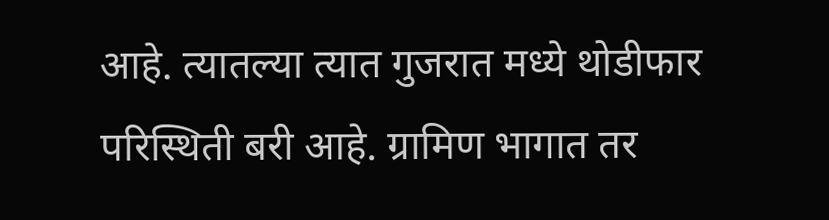आहे. त्यातल्या त्यात गुजरात मध्ये थोडीफार परिस्थिती बरी आहे. ग्रामिण भागात तर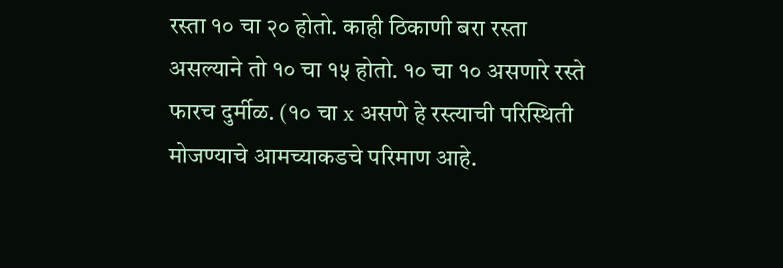रस्ता १० चा २० होतो. काही ठिकाणी बरा रस्ता असल्याने तो १० चा १५ होतो. १० चा १० असणारे रस्ते फारच दुर्मीळ. (१० चा x असणे हे रस्त्याची परिस्थिती मोजण्याचे आमच्याकडचे परिमाण आहे.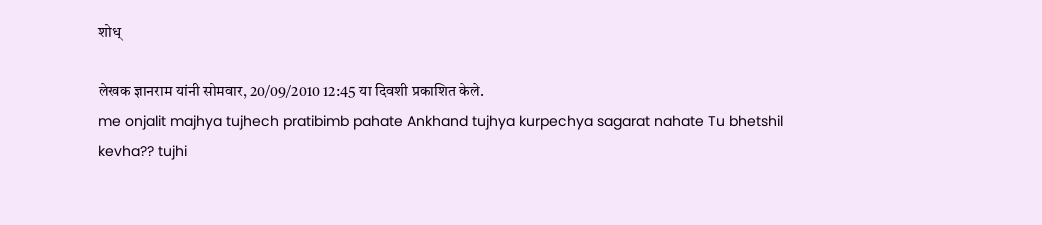शोध्

लेखक ज्ञानराम यांनी सोमवार, 20/09/2010 12:45 या दिवशी प्रकाशित केले.
me onjalit majhya tujhech pratibimb pahate Ankhand tujhya kurpechya sagarat nahate Tu bhetshil kevha?? tujhi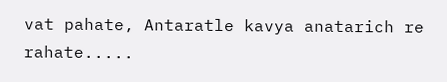vat pahate, Antaratle kavya anatarich re rahate.....